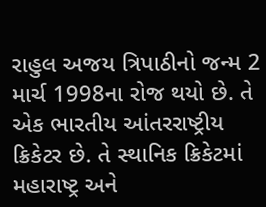રાહુલ અજય ત્રિપાઠીનો જન્મ 2 માર્ચ 1998ના રોજ થયો છે. તે એક ભારતીય આંતરરાષ્ટ્રીય ક્રિકેટર છે. તે સ્થાનિક ક્રિકેટમાં મહારાષ્ટ્ર અને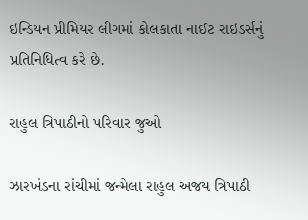ઇન્ડિયન પ્રીમિયર લીગમાં કોલકાતા નાઈટ રાઇડર્સનું પ્રતિનિધિત્વ કરે છે.

રાહુલ ત્રિપાઠીનો પરિવાર જુઓ

ઝારખંડના રાંચીમાં જન્મેલા રાહુલ અજય ત્રિપાઠી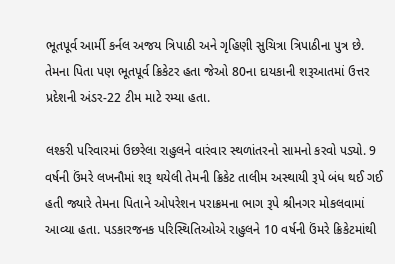ભૂતપૂર્વ આર્મી કર્નલ અજય ત્રિપાઠી અને ગૃહિણી સુચિત્રા ત્રિપાઠીના પુત્ર છે. તેમના પિતા પણ ભૂતપૂર્વ ક્રિકેટર હતા જેઓ 80ના દાયકાની શરૂઆતમાં ઉત્તર પ્રદેશની અંડર-22 ટીમ માટે રમ્યા હતા.

લશ્કરી પરિવારમાં ઉછરેલા રાહુલને વારંવાર સ્થળાંતરનો સામનો કરવો પડ્યો. 9 વર્ષની ઉંમરે લખનૌમાં શરૂ થયેલી તેમની ક્રિકેટ તાલીમ અસ્થાયી રૂપે બંધ થઈ ગઈ હતી જ્યારે તેમના પિતાને ઓપરેશન પરાક્રમના ભાગ રૂપે શ્રીનગર મોકલવામાં આવ્યા હતા. પડકારજનક પરિસ્થિતિઓએ રાહુલને 10 વર્ષની ઉંમરે ક્રિકેટમાંથી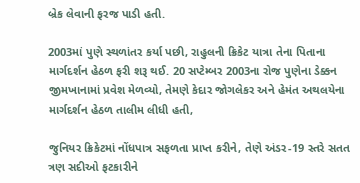બ્રેક લેવાની ફરજ પાડી હતી.

2003માં પુણે સ્થળાંતર કર્યા પછી, રાહુલની ક્રિકેટ યાત્રા તેના પિતાના માર્ગદર્શન હેઠળ ફરી શરૂ થઈ. 20 સપ્ટેમ્બર 2003ના રોજ પુણેના ડેક્કન જીમખાનામાં પ્રવેશ મેળવ્યો, તેમણે કેદાર જોગલેકર અને હેમંત અથલયેના માર્ગદર્શન હેઠળ તાલીમ લીધી હતી,

જુનિયર ક્રિકેટમાં નોંધપાત્ર સફળતા પ્રાપ્ત કરીને, તેણે અંડર-19 સ્તરે સતત ત્રણ સદીઓ ફટકારીને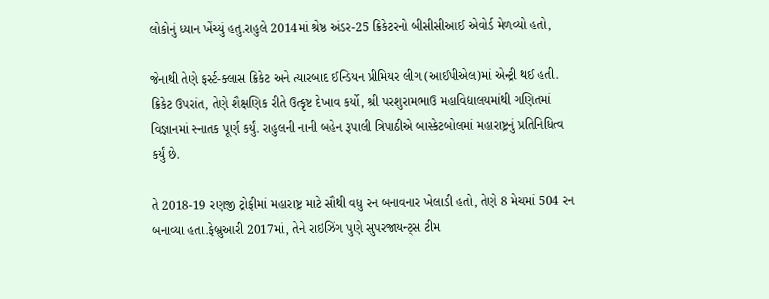લોકોનું ધ્યાન ખેંચ્યું હતુ.રાહુલે 2014માં શ્રેષ્ઠ અંડર-25 ક્રિકેટરનો બીસીસીઆઈ એવોર્ડ મેળવ્યો હતો,

જેનાથી તેણે ફર્સ્ટ-ક્લાસ ક્રિકેટ અને ત્યારબાદ ઈન્ડિયન પ્રીમિયર લીગ (આઈપીએલ)માં એન્ટ્રી થઈ હતી. ક્રિકેટ ઉપરાંત, તેણે શૈક્ષણિક રીતે ઉત્કૃષ્ટ દેખાવ કર્યો, શ્રી પરશુરામભાઉ મહાવિદ્યાલયમાંથી ગણિતમાં વિજ્ઞાનમાં સ્નાતક પૂર્ણ કર્યું. રાહુલની નાની બહેન રૂપાલી ત્રિપાઠીએ બાસ્કેટબોલમાં મહારાષ્ટ્રનું પ્રતિનિધિત્વ કર્યું છે.

તે 2018-19 રણજી ટ્રોફીમાં મહારાષ્ટ્ર માટે સૌથી વધુ રન બનાવનાર ખેલાડી હતો, તેણે 8 મેચમાં 504 રન બનાવ્યા હતા.ફેબ્રુઆરી 2017માં, તેને રાઇઝિંગ પુણે સુપરજાયન્ટ્સ ટીમ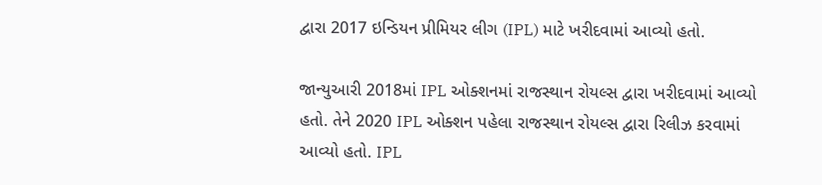દ્વારા 2017 ઇન્ડિયન પ્રીમિયર લીગ (IPL) માટે ખરીદવામાં આવ્યો હતો.

જાન્યુઆરી 2018માં IPL ઓક્શનમાં રાજસ્થાન રોયલ્સ દ્વારા ખરીદવામાં આવ્યો હતો. તેને 2020 IPL ઓક્શન પહેલા રાજસ્થાન રોયલ્સ દ્વારા રિલીઝ કરવામાં આવ્યો હતો. IPL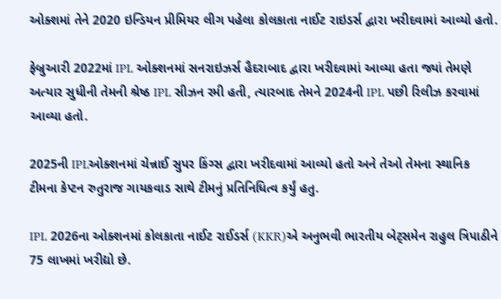ઓક્શમાં તેને 2020 ઇન્ડિયન પ્રીમિયર લીગ પહેલા કોલકાતા નાઈટ રાઇડર્સ દ્વારા ખરીદવામાં આવ્યો હતો.

ફેબ્રુઆરી 2022માં IPL ઓક્શનમાં સનરાઇઝર્સ હૈદરાબાદ દ્વારા ખરીદવામાં આવ્યા હતા જ્યાં તેમણે અત્યાર સુધીની તેમની શ્રેષ્ઠ IPL સીઝન રમી હતી, ત્યારબાદ તેમને 2024ની IPL પછી રિલીઝ કરવામાં આવ્યા હતો.

2025ની IPLઓક્શનમાં ચેન્નાઈ સુપર કિંગ્સ દ્વારા ખરીદવામાં આવ્યો હતો અને તેઓ તેમના સ્થાનિક ટીમના કેપ્ટન રુતુરાજ ગાયકવાડ સાથે ટીમનું પ્રતિનિધિત્વ કર્યું હતુ.

IPL 2026ના ઓક્શનમાં કોલકાતા નાઈટ રાઈડર્સ (KKR)એ અનુભવી ભારતીય બેટ્સમેન રાહુલ ત્રિપાઠીને 75 લાખમાં ખરીદ્યો છે.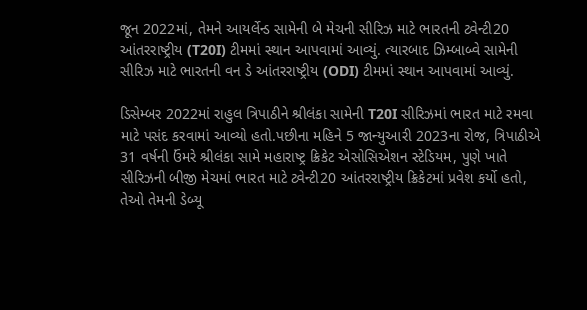જૂન 2022માં, તેમને આયર્લેન્ડ સામેની બે મેચની સીરિઝ માટે ભારતની ટ્વેન્ટી20 આંતરરાષ્ટ્રીય (T20I) ટીમમાં સ્થાન આપવામાં આવ્યું. ત્યારબાદ ઝિમ્બાબ્વે સામેની સીરિઝ માટે ભારતની વન ડે આંતરરાષ્ટ્રીય (ODI) ટીમમાં સ્થાન આપવામાં આવ્યું.

ડિસેમ્બર 2022માં રાહુલ ત્રિપાઠીને શ્રીલંકા સામેની T20I સીરિઝમાં ભારત માટે રમવા માટે પસંદ કરવામાં આવ્યો હતો.પછીના મહિને 5 જાન્યુઆરી 2023ના રોજ, ત્રિપાઠીએ 31 વર્ષની ઉંમરે શ્રીલંકા સામે મહારાષ્ટ્ર ક્રિકેટ એસોસિએશન સ્ટેડિયમ, પુણે ખાતે સીરિઝની બીજી મેચમાં ભારત માટે ટ્વેન્ટી20 આંતરરાષ્ટ્રીય ક્રિકેટમાં પ્રવેશ કર્યો હતો, તેઓ તેમની ડેબ્યૂ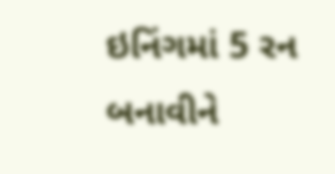ઇનિંગમાં 5 રન બનાવીને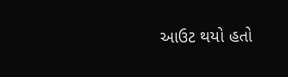આઉટ થયો હતો